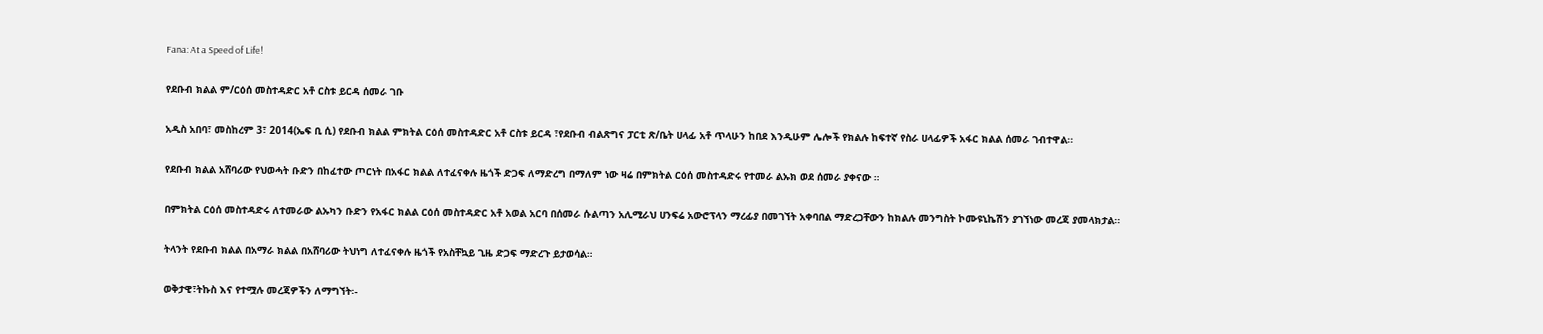Fana: At a Speed of Life!

የደቡብ ክልል ም/ርዕሰ መስተዳድር አቶ ርስቱ ይርዳ ሰመራ ገቡ

አዲስ አበባ፣ መስከረም 3፣ 2014(ኤፍ ቢ ሲ) የደቡብ ክልል ምክትል ርዕሰ መስተዳድር አቶ ርስቱ ይርዳ ፣የደቡብ ብልጽግና ፓርቲ ጽ/ቤት ሀላፊ አቶ ጥላሁን ከበደ እንዲሁም ሌሎች የክልሉ ከፍተኛ የስራ ሀላፊዎች አፋር ክልል ሰመራ ገብተዋል፡፡

የደቡብ ክልል አሸባሪው የህወሓት ቡድን በከፈተው ጦርነት በአፋር ክልል ለተፈናቀሉ ዜጎች ድጋፍ ለማድረግ በማለም ነው ዛሬ በምክትል ርዕሰ መስተዳድሩ የተመራ ልኡክ ወደ ሰመራ ያቀናው ።

በምክትል ርዕሰ መስተዳድሩ ለተመራው ልኡካን ቡድን የአፋር ክልል ርዕሰ መስተዳድር አቶ አወል አርባ በሰመራ ሱልጣን አሊሚራህ ሀንፍሬ አውሮፕላን ማረፊያ በመገኘት አቀባበል ማድረጋቸውን ከክልሉ መንግስት ኮሙዩኒኬሽን ያገኘነው መረጃ ያመላክታል፡፡

ትላንት የደቡብ ክልል በአማራ ክልል በአሸባሪው ትህነግ ለተፈናቀሉ ዜጎች የአስቸኳይ ጊዜ ድጋፍ ማድረጉ ይታወሳል።

ወቅታዊ፣ትኩስ እና የተሟሉ መረጃዎችን ለማግኘት፡-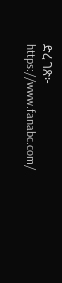ድረ ገጽ፦ https://www.fanabc.com/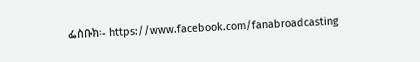ፌስቡክ፡- https://www.facebook.com/fanabroadcasting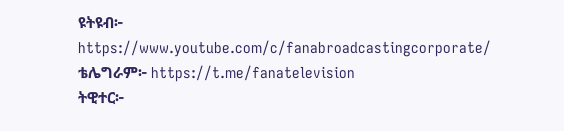ዩትዩብ፦ https://www.youtube.com/c/fanabroadcastingcorporate/
ቴሌግራም፦ https://t.me/fanatelevision
ትዊተር፦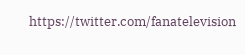https://twitter.com/fanatelevision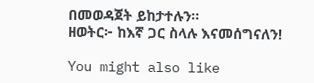በመወዳጀት ይከታተሉን፡፡
ዘወትር፦ ከእኛ ጋር ስላሉ እናመሰግናለን!

You might also like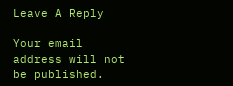Leave A Reply

Your email address will not be published.